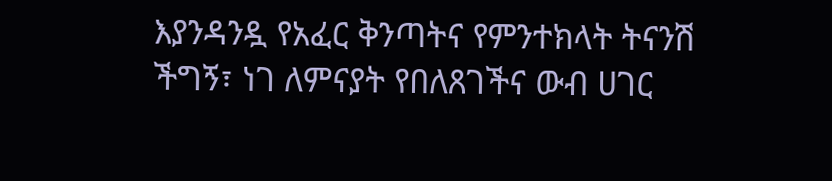እያንዳንዷ የአፈር ቅንጣትና የምንተክላት ትናንሽ ችግኝ፣ ነገ ለምናያት የበለጸገችና ውብ ሀገር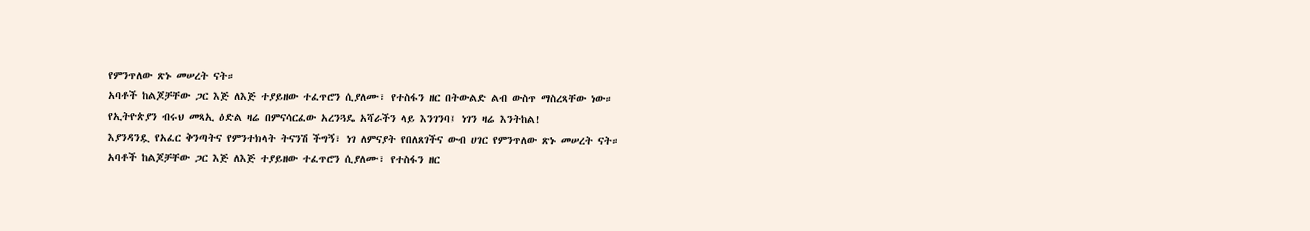የምንጥለው ጽኑ መሠረት ናት።
አባቶች ከልጆቻቸው ጋር እጅ ለእጅ ተያይዘው ተፈጥሮን ሲያለሙ፣ የተስፋን ዘር በትውልድ ልብ ውስጥ ማስረጻቸው ነው።
የኢትዮጵያን ብሩህ መጻኢ ዕድል ዛሬ በምናሳርፈው አረንጓዴ አሻራችን ላይ እንገንባ፤ ነገን ዛሬ እንትከል!
እያንዳንዷ የአፈር ቅንጣትና የምንተክላት ትናንሽ ችግኝ፣ ነገ ለምናያት የበለጸገችና ውብ ሀገር የምንጥለው ጽኑ መሠረት ናት።
አባቶች ከልጆቻቸው ጋር እጅ ለእጅ ተያይዘው ተፈጥሮን ሲያለሙ፣ የተስፋን ዘር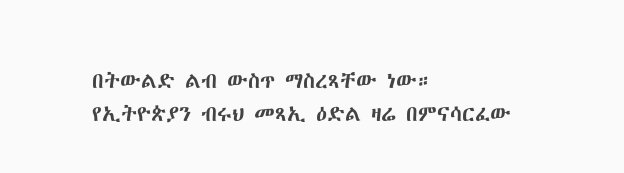በትውልድ ልብ ውስጥ ማስረጻቸው ነው።
የኢትዮጵያን ብሩህ መጻኢ ዕድል ዛሬ በምናሳርፈው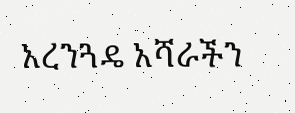አረንጓዴ አሻራችን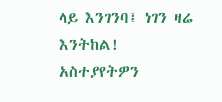ላይ እንገንባ፤ ነገን ዛሬ እንትከል!
አስተያየትዎን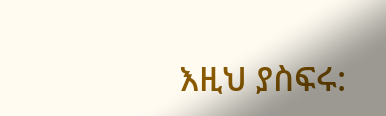እዚህ ያስፍሩ: